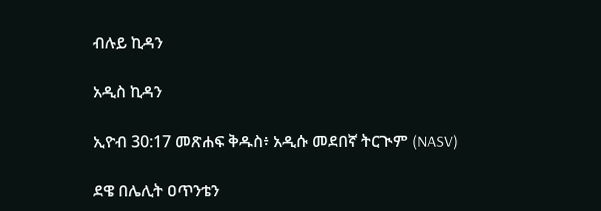ብሉይ ኪዳን

አዲስ ኪዳን

ኢዮብ 30:17 መጽሐፍ ቅዱስ፥ አዲሱ መደበኛ ትርጒም (NASV)

ደዌ በሌሊት ዐጥንቴን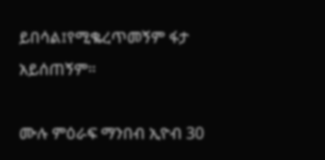ይበሳል፤የሚቈረጥመኝም ፋታ አይሰጠኝም።

ሙሉ ምዕራፍ ማንበብ ኢዮብ 30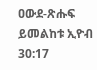ዐውደ-ጽሑፍ ይመልከቱ ኢዮብ 30:17